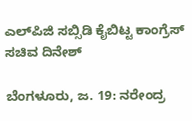ಎಲ್‌ಪಿಜಿ ಸಬ್ಸಿಡಿ ಕೈಬಿಟ್ಟ ಕಾಂಗ್ರೆಸ್ ಸಚಿವ ದಿನೇಶ್

ಬೆಂಗಳೂರು, ಜ. 19: ನರೇಂದ್ರ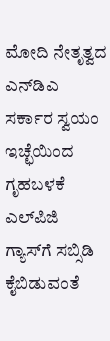ಮೋದಿ ನೇತೃತ್ವದ ಎನ್‌ಡಿಎ ಸರ್ಕಾರ ಸ್ವಯಂ ಇಚ್ಛೆಯಿಂದ ಗೃಹಬಳಕೆ ಎಲ್‌ಪಿಜಿ ಗ್ಯಾಸ್‌ಗೆ ಸಬ್ಸಿಡಿ ಕೈಬಿಡುವಂತೆ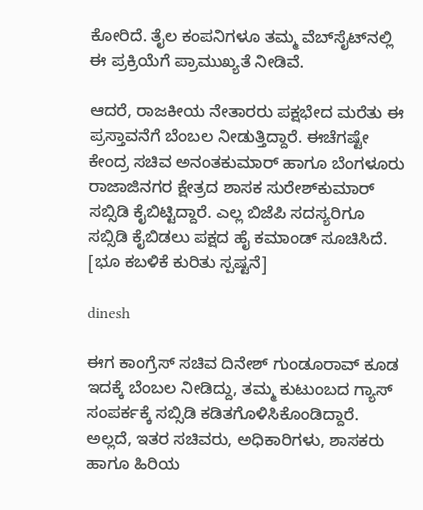ಕೋರಿದೆ. ತೈಲ ಕಂಪನಿಗಳೂ ತಮ್ಮ ವೆಬ್‌ಸೈಟ್‌ನಲ್ಲಿ ಈ ಪ್ರಕ್ರಿಯೆಗೆ ಪ್ರಾಮುಖ್ಯತೆ ನೀಡಿವೆ.

ಆದರೆ, ರಾಜಕೀಯ ನೇತಾರರು ಪಕ್ಷಭೇದ ಮರೆತು ಈ ಪ್ರಸ್ತಾವನೆಗೆ ಬೆಂಬಲ ನೀಡುತ್ತಿದ್ದಾರೆ. ಈಚೆಗಷ್ಟೇ ಕೇಂದ್ರ ಸಚಿವ ಅನಂತಕುಮಾರ್ ಹಾಗೂ ಬೆಂಗಳೂರು ರಾಜಾಜಿನಗರ ಕ್ಷೇತ್ರದ ಶಾಸಕ ಸುರೇಶ್‌ಕುಮಾರ್ ಸಬ್ಸಿಡಿ ಕೈಬಿಟ್ಟಿದ್ದಾರೆ. ಎಲ್ಲ ಬಿಜೆಪಿ ಸದಸ್ಯರಿಗೂ ಸಬ್ಸಿಡಿ ಕೈಬಿಡಲು ಪಕ್ಷದ ಹೈ ಕಮಾಂಡ್ ಸೂಚಿಸಿದೆ. [ಭೂ ಕಬಳಿಕೆ ಕುರಿತು ಸ್ಪಷ್ಟನೆ]

dinesh

ಈಗ ಕಾಂಗ್ರೆಸ್‌ ಸಚಿವ ದಿನೇಶ್ ಗುಂಡೂರಾವ್ ಕೂಡ ಇದಕ್ಕೆ ಬೆಂಬಲ ನೀಡಿದ್ದು, ತಮ್ಮ ಕುಟುಂಬದ ಗ್ಯಾಸ್ ಸಂಪರ್ಕಕ್ಕೆ ಸಬ್ಸಿಡಿ ಕಡಿತಗೊಳಿಸಿಕೊಂಡಿದ್ದಾರೆ. ಅಲ್ಲದೆ, ಇತರ ಸಚಿವರು, ಅಧಿಕಾರಿಗಳು, ಶಾಸಕರು ಹಾಗೂ ಹಿರಿಯ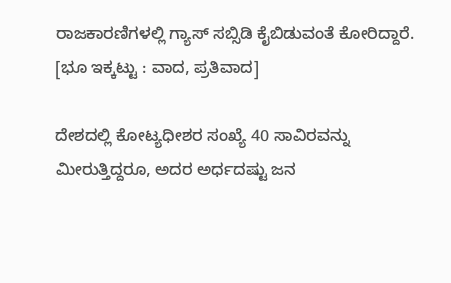ರಾಜಕಾರಣಿಗಳಲ್ಲಿ ಗ್ಯಾಸ್ ಸಬ್ಸಿಡಿ ಕೈಬಿಡುವಂತೆ ಕೋರಿದ್ದಾರೆ. [ಭೂ ಇಕ್ಕಟ್ಟು : ವಾದ, ಪ್ರತಿವಾದ]

ದೇಶದಲ್ಲಿ ಕೋಟ್ಯಧೀಶರ ಸಂಖ್ಯೆ 40 ಸಾವಿರವನ್ನು ಮೀರುತ್ತಿದ್ದರೂ, ಅದರ ಅರ್ಧದಷ್ಟು ಜನ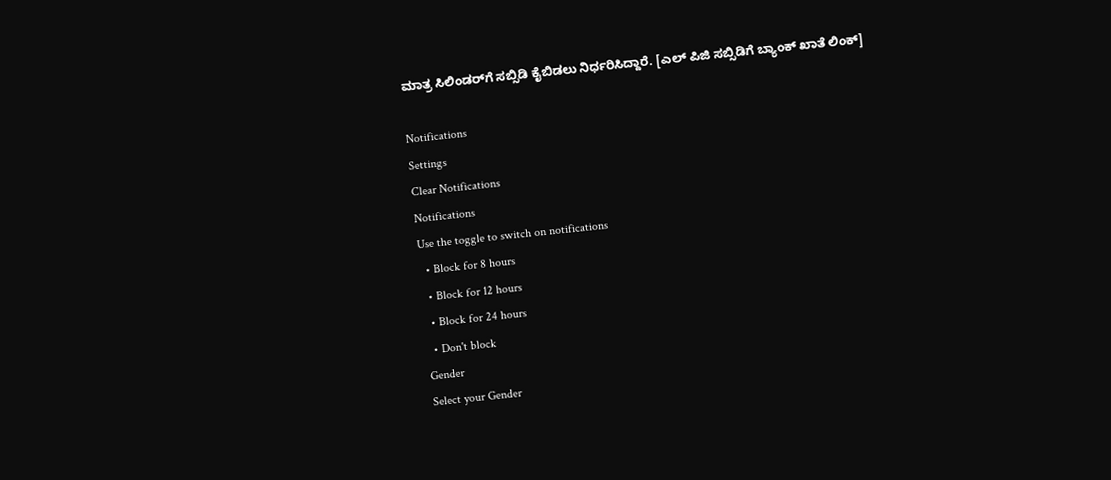ಮಾತ್ರ ಸಿಲಿಂಡರ್‌ಗೆ ಸಬ್ಸಿಡಿ ಕೈಬಿಡಲು ನಿರ್ಧರಿಸಿದ್ದಾರೆ. [ಎಲ್ ಪಿಜಿ ಸಬ್ಸಿಡಿಗೆ ಬ್ಯಾಂಕ್ ಖಾತೆ ಲಿಂಕ್]

Notifications
Settings
Clear Notifications
Notifications
Use the toggle to switch on notifications
  • Block for 8 hours
  • Block for 12 hours
  • Block for 24 hours
  • Don't block
Gender
Select your Gender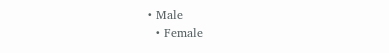• Male
  • Female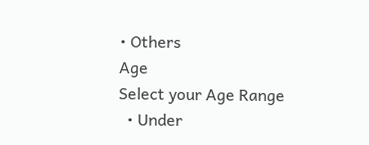• Others
Age
Select your Age Range
  • Under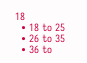18
  • 18 to 25
  • 26 to 35
  • 36 to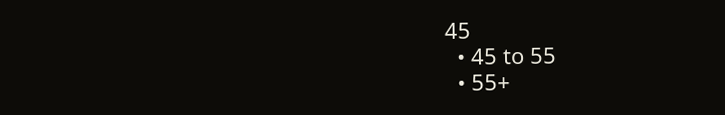45
  • 45 to 55
  • 55+